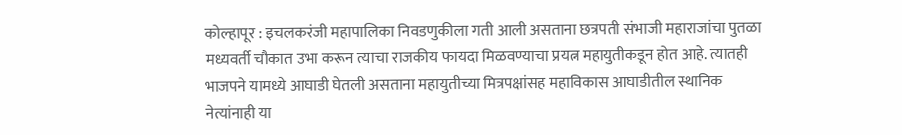कोल्हापूर : इचलकरंजी महापालिका निवडणुकीला गती आली असताना छत्रपती संभाजी महाराजांचा पुतळा मध्यवर्ती चौकात उभा करून त्याचा राजकीय फायदा मिळवण्याचा प्रयत्न महायुतीकडून होत आहे. त्यातही भाजपने यामध्ये आघाडी घेतली असताना महायुतीच्या मित्रपक्षांसह महाविकास आघाडीतील स्थानिक नेत्यांनाही या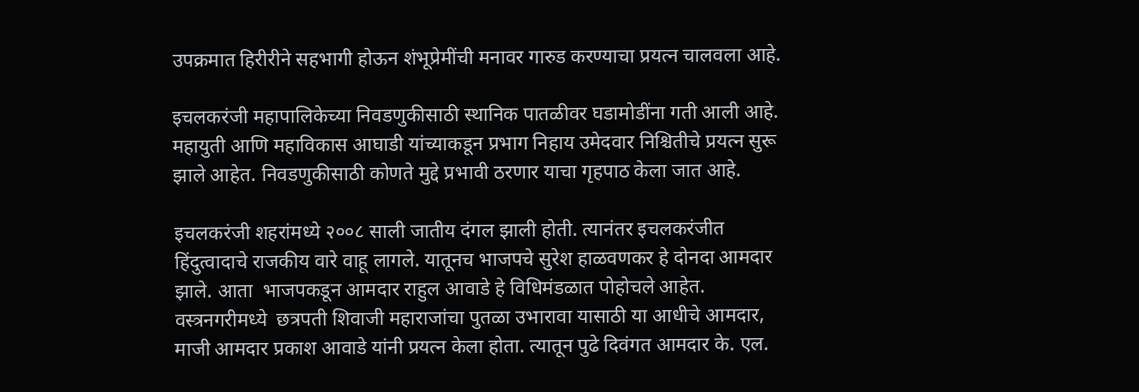उपक्रमात हिरीरीने सहभागी होऊन शंभूप्रेमींची मनावर गारुड करण्याचा प्रयत्न चालवला आहे.

इचलकरंजी महापालिकेच्या निवडणुकीसाठी स्थानिक पातळीवर घडामोडींना गती आली आहे. महायुती आणि महाविकास आघाडी यांच्याकडून प्रभाग निहाय उमेदवार निश्चितीचे प्रयत्न सुरू झाले आहेत. निवडणुकीसाठी कोणते मुद्दे प्रभावी ठरणार याचा गृहपाठ केला जात आहे.

इचलकरंजी शहरांमध्ये २००८ साली जातीय दंगल झाली होती. त्यानंतर इचलकरंजीत हिंदुत्वादाचे राजकीय वारे वाहू लागले. यातूनच भाजपचे सुरेश हाळवणकर हे दोनदा आमदार झाले. आता  भाजपकडून आमदार राहुल आवाडे हे विधिमंडळात पोहोचले आहेत. वस्त्रनगरीमध्ये  छत्रपती शिवाजी महाराजांचा पुतळा उभारावा यासाठी या आधीचे आमदार, माजी आमदार प्रकाश आवाडे यांनी प्रयत्न केला होता. त्यातून पुढे दिवंगत आमदार के. एल.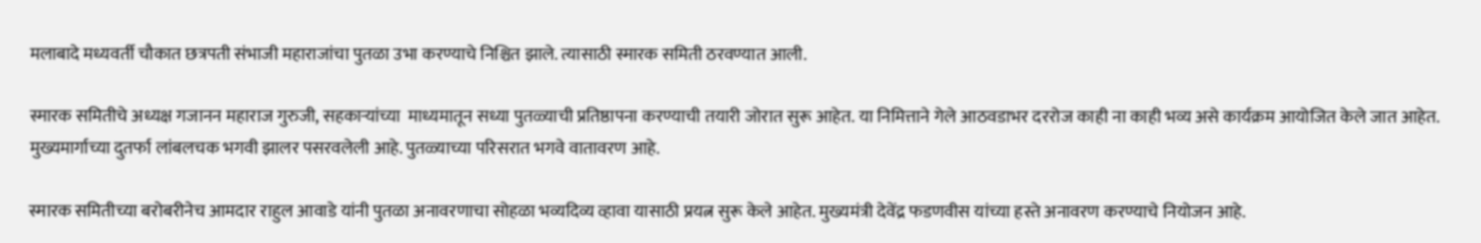मलाबादे मध्यवर्ती चौकात छत्रपती संभाजी महाराजांचा पुतळा उभा करण्याचे निश्चित झाले. त्यासाठी स्मारक समिती ठरवण्यात आली.

स्मारक समितीचे अध्यक्ष गजानन महाराज गुरुजी, सहकाऱ्यांच्या  माध्यमातून सध्या पुतळ्याची प्रतिष्ठापना करण्याची तयारी जोरात सुरू आहेत. या निमित्ताने गेले आठवडाभर दररोज काही ना काही भव्य असे कार्यक्रम आयोजित केले जात आहेत. मुख्यमार्गाच्या दुतर्फा लांबलचक भगवी झालर पसरवलेली आहे. पुतळ्याच्या परिसरात भगवे वातावरण आहे.

स्मारक समितीच्या बरोबरीनेच आमदार राहुल आवाडे यांनी पुतळा अनावरणाचा सोहळा भव्यदिव्य व्हावा यासाठी प्रयत्न सुरू केले आहेत. मुख्यमंत्री देवेंद्र फडणवीस यांच्या हस्ते अनावरण करण्याचे नियोजन आहे.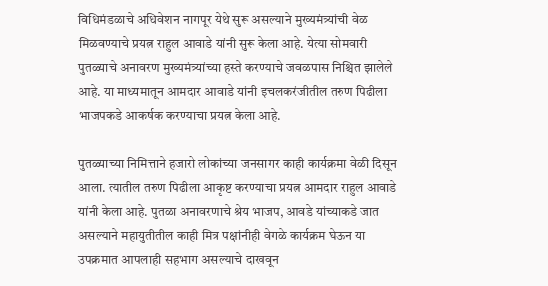विधिमंडळाचे अधिवेशन नागपूर येथे सुरू असल्याने मुख्यमंत्र्यांची वेळ मिळवण्याचे प्रयत्न राहुल आवाडे यांनी सुरू केला आहे. येत्या सोमवारी पुतळ्याचे अनावरण मुख्यमंत्र्यांच्या हस्ते करण्याचे जवळपास निश्चित झालेले आहे. या माध्यमातून आमदार आवाडे यांनी इचलकरंजीतील तरुण पिढीला भाजपकडे आकर्षक करण्याचा प्रयत्न केला आहे.

पुतळ्याच्या निमित्ताने हजारो लोकांच्या जनसागर काही कार्यक्रमा वेळी दिसून आला. त्यातील तरुण पिढीला आकृष्ट करण्याचा प्रयत्न आमदार राहुल आवाडे यांनी केला आहे. पुतळा अनावरणाचे श्रेय भाजप, आवडे यांच्याकडे जात असल्याने महायुतीतील काही मित्र पक्षांनीही वेगळे कार्यक्रम घेऊन या उपक्रमात आपलाही सहभाग असल्याचे दाखवून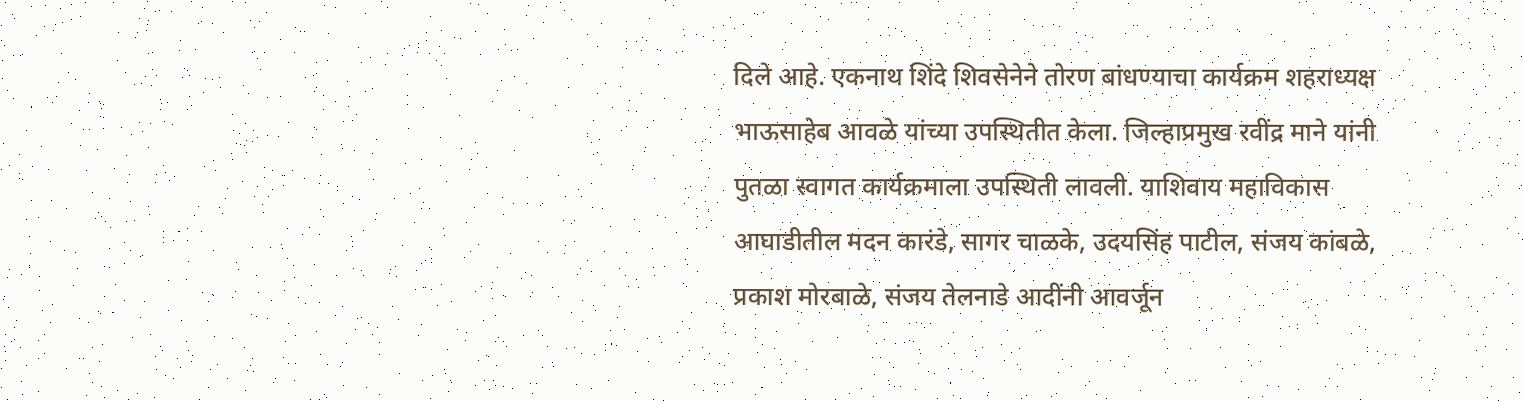दिले आहे. एकनाथ शिंदे शिवसेनेने तोरण बांधण्याचा कार्यक्रम शहराध्यक्ष भाऊसाहेब आवळे यांच्या उपस्थितीत केला. जिल्हाप्रमुख रवींद्र माने यांनी पुतळा स्वागत कार्यक्रमाला उपस्थिती लावली. याशिवाय महाविकास आघाडीतील मदन कारंडे, सागर चाळके, उदयसिंह पाटील, संजय कांबळे, प्रकाश मोरबाळे, संजय तेलनाडे आदींनी आवर्जून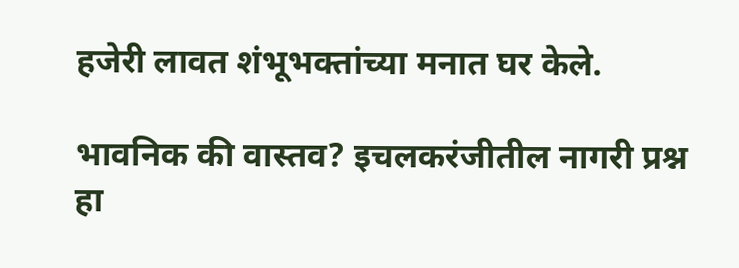हजेरी लावत शंभूभक्तांच्या मनात घर केले.

भावनिक की वास्तव? इचलकरंजीतील नागरी प्रश्न हा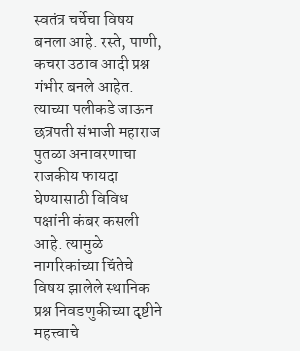स्वतंत्र चर्चेचा विषय बनला आहे. रस्ते, पाणी, कचरा उठाव आदी प्रश्न गंभीर बनले आहेत. त्याच्या पलीकडे जाऊन छत्रपती संभाजी महाराज पुतळा अनावरणाचा राजकीय फायदा घेण्यासाठी विविध पक्षांनी कंबर कसली आहे. त्यामुळे नागरिकांच्या चिंतेचे विषय झालेले स्थानिक प्रश्न निवडणुकीच्या दृष्टीने महत्त्वाचे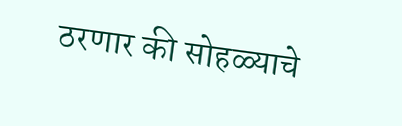ठरणार की सोहळ्याचे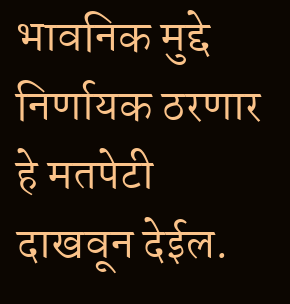भावनिक मुद्दे निर्णायक ठरणार हे मतपेटी दाखवून देईल.